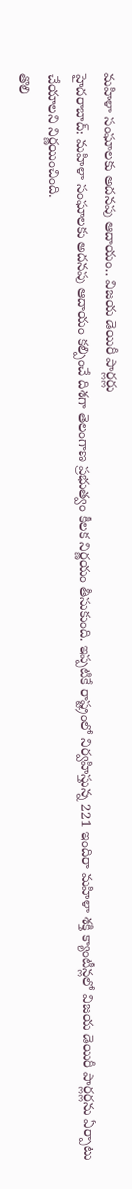మహిళా సంఘాలకు అదనపు ఆదాయం.. విజయ డెయిరీ పార్లర్లు
హైదరాబాద్: మహిళా సంఘాలకు అదనపు ఆదాయం కల్పించే దిశగా తెలంగాణ ప్రభుత్వం కీలక నిర్ణయం తీసుకుంది. ఇప్పటికే రాష్ట్రంలో నిర్వహిస్తున్న 221 ఇందిరా మహిళా శక్తి క్యాంటీన్లలో విజయ డెయిరీ పార్లర్లను ఏర్పాటు చేయాలని నిర్ణయించింది.
తొలి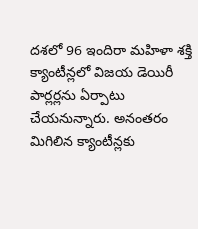దశలో 96 ఇందిరా మహిళా శక్తి క్యాంటీన్లలో విజయ డెయిరీ పార్లర్లను ఏర్పాటు చేయనున్నారు. అనంతరం మిగిలిన క్యాంటీన్లకు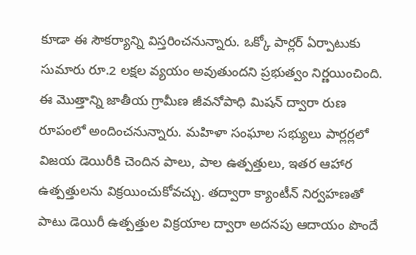కూడా ఈ సౌకర్యాన్ని విస్తరించనున్నారు. ఒక్కో పార్లర్ ఏర్పాటుకు సుమారు రూ.2 లక్షల వ్యయం అవుతుందని ప్రభుత్వం నిర్ణయించింది.
ఈ మొత్తాన్ని జాతీయ గ్రామీణ జీవనోపాధి మిషన్ ద్వారా రుణ రూపంలో అందించనున్నారు. మహిళా సంఘాల సభ్యులు పార్లర్లలో విజయ డెయిరీకి చెందిన పాలు, పాల ఉత్పత్తులు, ఇతర ఆహార ఉత్పత్తులను విక్రయించుకోవచ్చు. తద్వారా క్యాంటీన్ నిర్వహణతో పాటు డెయిరీ ఉత్పత్తుల విక్రయాల ద్వారా అదనపు ఆదాయం పొందే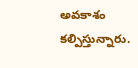అవకాశం కల్పిస్తున్నారు.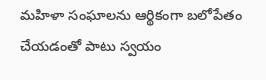మహిళా సంఘాలను ఆర్థికంగా బలోపేతం చేయడంతో పాటు స్వయం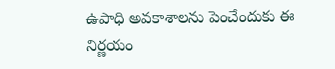ఉపాధి అవకాశాలను పెంచేందుకు ఈ నిర్ణయం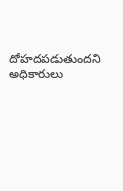దోహదపడుతుందని అధికారులు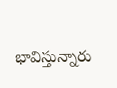భావిస్తున్నారు